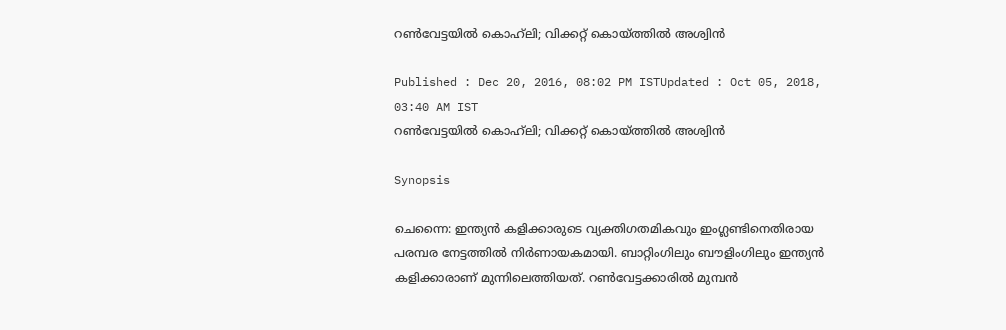റണ്‍വേട്ടയില്‍ കൊഹ്‌ലി; വിക്കറ്റ് കൊയ്‌ത്തില്‍ അശ്വിന്‍

Published : Dec 20, 2016, 08:02 PM ISTUpdated : Oct 05, 2018, 03:40 AM IST
റണ്‍വേട്ടയില്‍ കൊഹ്‌ലി; വിക്കറ്റ് കൊയ്‌ത്തില്‍ അശ്വിന്‍

Synopsis

ചെന്നൈ: ഇന്ത്യന്‍ കളിക്കാരുടെ വ്യക്തിഗതമികവും ഇംഗ്ലണ്ടിനെതിരായ പരമ്പര നേട്ടത്തില്‍ നിര്‍ണായകമായി. ബാറ്റിംഗിലും ബൗളിംഗിലും ഇന്ത്യന്‍ കളിക്കാരാണ് മുന്നിലെത്തിയത്. റണ്‍വേട്ടക്കാരില്‍ മുമ്പന്‍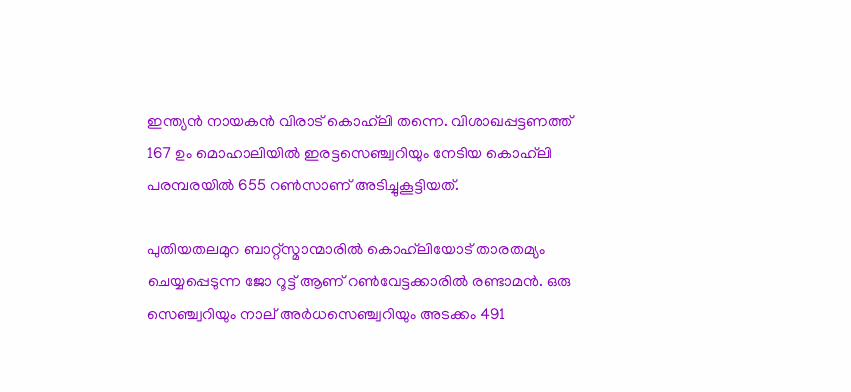ഇന്ത്യന്‍ നായകന്‍ വിരാട് കൊഹ്‌ലി തന്നെ. വിശാഖപ്പട്ടണത്ത് 167 ഉം മൊഹാലിയില്‍ ഇരട്ടസെഞ്ച്വറിയും നേടിയ കൊഹ്‌ലി പരമ്പരയില്‍ 655 റണ്‍സാണ് അടിച്ചുകൂട്ടിയത്.

പുതിയതലമുറ ബാറ്റ്സ്മാന്മാരില്‍ കൊഹ്‌ലിയോട് താരതമ്യം ചെയ്യപ്പെടുന്ന ജോ റൂട്ട് ആണ് റണ്‍വേട്ടക്കാരില്‍ രണ്ടാമന്‍. ഒരു സെഞ്ച്വറിയും നാല് അര്‍ധസെഞ്ച്വറിയും അടക്കം 491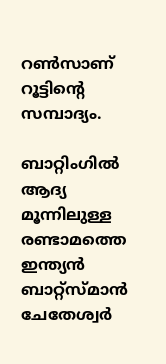റണ്‍സാണ് റൂട്ടിന്റെ സമ്പാദ്യം.

ബാറ്റിംഗില്‍ ആദ്യ മൂന്നിലുള്ള രണ്ടാമത്തെ ഇന്ത്യന്‍ ബാറ്റ്സ്മാന്‍ ചേതേശ്വര്‍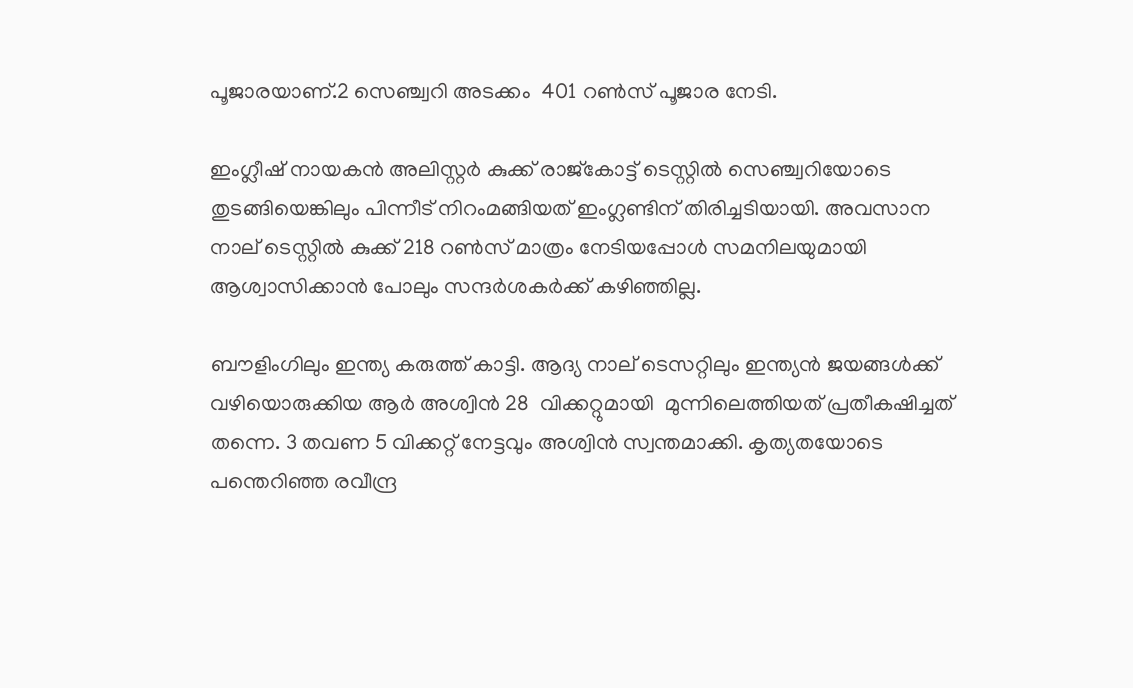പൂജാരയാണ്.2 സെഞ്ച്വറി അടക്കം  401 റണ്‍സ് പൂജാര നേടി.

ഇംഗ്ലീഷ് നായകന്‍ അലിസ്റ്റര്‍ കുക്ക് രാജ്കോട്ട് ടെസ്റ്റില്‍ സെഞ്ച്വറിയോടെ തുടങ്ങിയെങ്കിലും പിന്നീട് നിറംമങ്ങിയത് ഇംഗ്ലണ്ടിന് തിരിച്ചടിയായി. അവസാന നാല് ടെസ്റ്റില്‍ കുക്ക് 218 റണ്‍സ് മാത്രം നേടിയപ്പോള്‍ സമനിലയുമായി ആശ്വാസിക്കാന്‍ പോലും സന്ദര്‍ശകര്‍ക്ക് കഴിഞ്ഞില്ല.

ബൗളിംഗിലും ഇന്ത്യ കരുത്ത് കാട്ടി. ആദ്യ നാല് ടെസറ്റിലും ഇന്ത്യന്‍ ജയങ്ങള്‍ക്ക് വഴിയൊരുക്കിയ ആര്‍ അശ്വിന്‍ 28  വിക്കറ്റുമായി  മുന്നിലെത്തിയത് പ്രതീകഷിച്ചത് തന്നെ. 3 തവണ 5 വിക്കറ്റ് നേട്ടവും അശ്വിന്‍ സ്വന്തമാക്കി. കൃത്യതയോടെ പന്തെറിഞ്ഞ രവീന്ദ്ര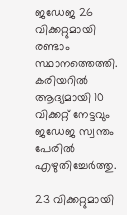ജഡേജ 26 വിക്കറ്റുമായി രണ്ടാം സ്ഥാനത്തെത്തി. കരിയറില്‍ ആദ്യമായി 10 വിക്കറ്റ് നേട്ടവും ജഡേജ സ്വന്തം പേരില്‍ എഴുതിച്ചേര്‍ത്തു.

23 വിക്കറ്റുമായി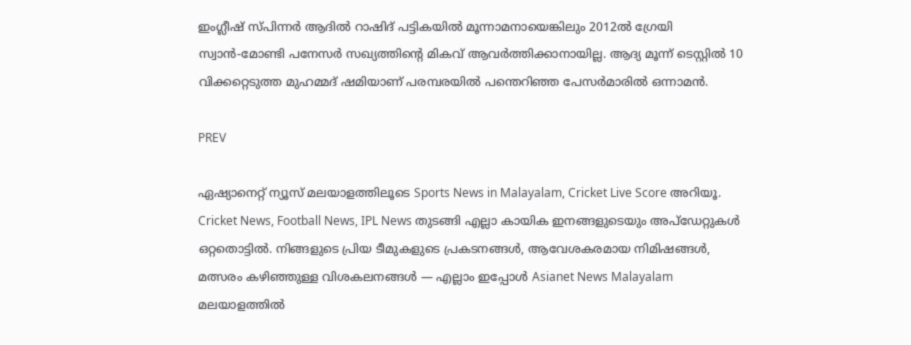ഇംഗ്ലീഷ് സ്‌പിന്നര്‍ ആദില്‍ റാഷിദ് പട്ടികയില്‍ മൂന്നാമനായെങ്കിലും 2012ല്‍ ഗ്രേയി സ്വാന്‍-മോണ്ടി പനേസര്‍ സഖ്യത്തിന്റെ മികവ് ആവര്‍ത്തിക്കാനായില്ല. ആദ്യ മൂന്ന് ടെസ്റ്റില്‍ 10 വിക്കറ്റെടുത്ത മുഹമ്മദ് ഷമിയാണ് പരമ്പരയില്‍ പന്തെറിഞ്ഞ പേസര്‍മാരില്‍ ഒന്നാമന്‍.

PREV

ഏഷ്യാനെറ്റ് ന്യൂസ് മലയാളത്തിലൂടെ Sports News in Malayalam, Cricket Live Score അറിയൂ. Cricket News, Football News, IPL News തുടങ്ങി എല്ലാ കായിക ഇനങ്ങളുടെയും അപ്‌ഡേറ്റുകൾ ഒറ്റതൊട്ടിൽ. നിങ്ങളുടെ പ്രിയ ടീമുകളുടെ പ്രകടനങ്ങൾ, ആവേശകരമായ നിമിഷങ്ങൾ, മത്സരം കഴിഞ്ഞുള്ള വിശകലനങ്ങൾ — എല്ലാം ഇപ്പോൾ Asianet News Malayalam മലയാളത്തിൽ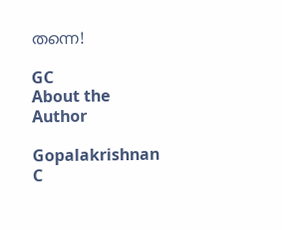തന്നെ!

GC
About the Author

Gopalakrishnan C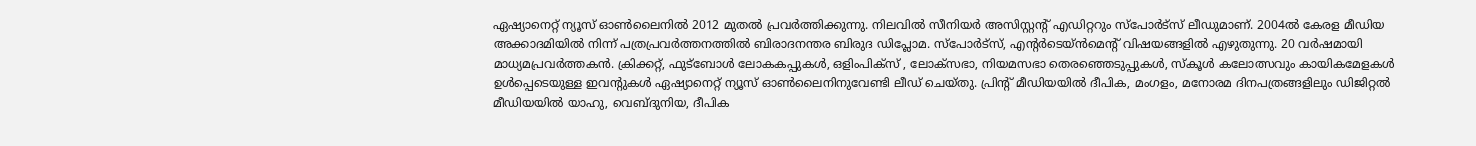ഏഷ്യാനെറ്റ് ന്യൂസ് ഓണ്‍ലൈനില്‍ 2012 മുതല്‍ പ്രവര്‍ത്തിക്കുന്നു. നിലവില്‍ സീനിയര്‍ അസിസ്റ്റന്‍റ് എഡിറ്ററും സ്പോർട്സ് ലീഡുമാണ്. 2004ൽ കേരള മീഡിയ അക്കാദമിയില്‍ നിന്ന് പത്രപ്രവര്‍ത്തനത്തില്‍ ബിരാദനന്തര ബിരുദ ഡിപ്ലോമ. സ്പോര്‍ട്സ്, എന്‍റര്‍ടെയ്ൻമെന്‍റ് വിഷയങ്ങളില്‍ എഴുതുന്നു. 20 വര്‍ഷമായി മാധ്യമപ്രവര്‍ത്തകൻ. ക്രിക്കറ്റ്, ഫുട്ബോള്‍ ലോകകപ്പുകൾ, ഒളിംപിക്സ് , ലോക്സഭാ, നിയമസഭാ തെരഞ്ഞെടുപ്പുകള്‍, സ്കൂള്‍ കലോത്സവും കായികമേളകള്‍ ഉള്‍പ്പെടെയുള്ള ഇവന്‍റുകള്‍ ഏഷ്യാനെറ്റ് ന്യൂസ് ഓണ്‍ലൈനിനുവേണ്ടി ലീഡ് ചെയ്തു. പ്രിന്‍റ് മീഡിയയില്‍ ദീപിക, മംഗളം, മനോരമ ദിനപത്രങ്ങളിലും ഡിജിറ്റൽ മീഡിയയില്‍ യാഹു, വെബ്ദുനിയ, ദീപിക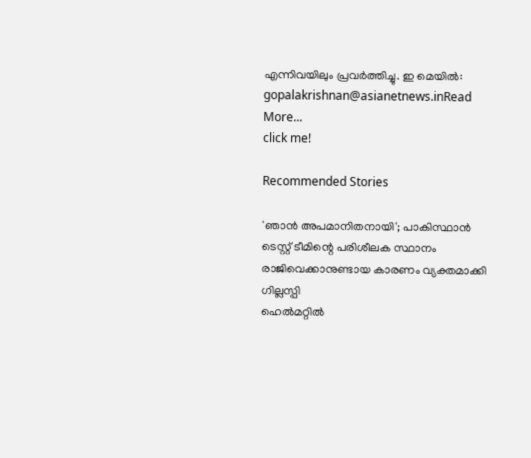എന്നിവയിലും പ്രവര്‍ത്തിച്ചു. ഇ മെയില്‍: gopalakrishnan@asianetnews.inRead More...
click me!

Recommended Stories

'ഞാന്‍ അപമാനിതനായി'; പാകിസ്ഥാന്‍ ടെസ്റ്റ് ടീമിന്റെ പരിശീലക സ്ഥാനം രാജിവെക്കാനുണ്ടായ കാരണം വ്യക്തമാക്കി ഗില്ലസ്പി
ഹെല്‍മറ്റില്‍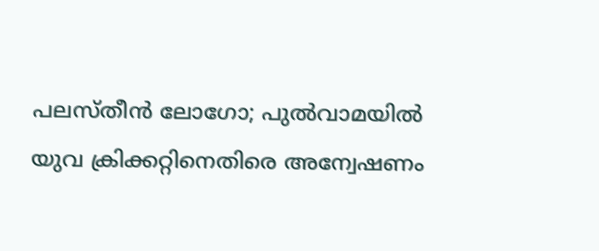പലസ്തീന്‍ ലോഗോ; പുല്‍വാമയില്‍ യുവ ക്രിക്കറ്റിനെതിരെ അന്വേഷണം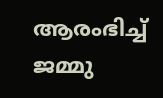ആരംഭിച്ച് ജമ്മു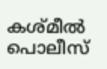കശ്മീല്‍ പൊലീസ്